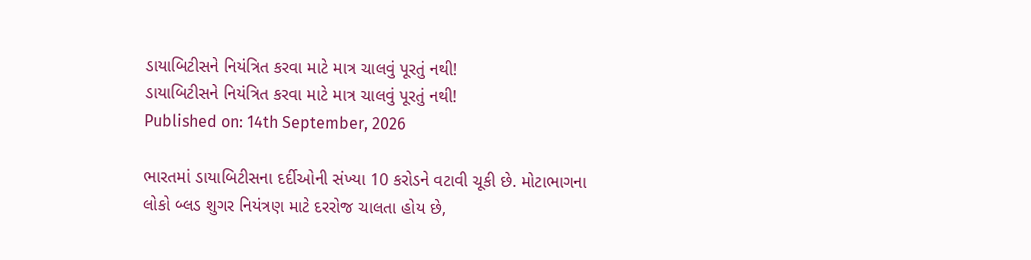ડાયાબિટીસને નિયંત્રિત કરવા માટે માત્ર ચાલવું પૂરતું નથી!
ડાયાબિટીસને નિયંત્રિત કરવા માટે માત્ર ચાલવું પૂરતું નથી!
Published on: 14th September, 2026

ભારતમાં ડાયાબિટીસના દર્દીઓની સંખ્યા 10 કરોડને વટાવી ચૂકી છે. મોટાભાગના લોકો બ્લડ શુગર નિયંત્રણ માટે દરરોજ ચાલતા હોય છે,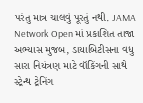પરંતુ માત્ર ચાલવું પૂરતું નથી. JAMA Network Open માં પ્રકાશિત તાજા અભ્યાસ મુજબ, ડાયાબિટીસના વધુ સારા નિયંત્રણ માટે વૉકિંગની સાથે સ્ટ્રેન્થ ટ્રેનિંગ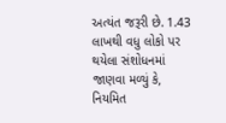અત્યંત જરૂરી છે. 1.43 લાખથી વધુ લોકો પર થયેલા સંશોધનમાં જાણવા મળ્યું કે, નિયમિત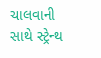ચાલવાની સાથે સ્ટ્રેન્થ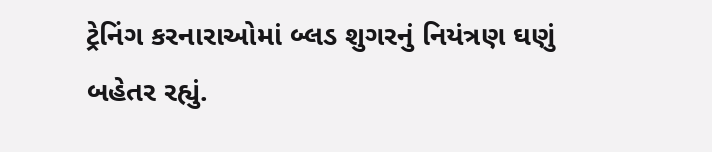ટ્રેનિંગ કરનારાઓમાં બ્લડ શુગરનું નિયંત્રણ ઘણું બહેતર રહ્યું.